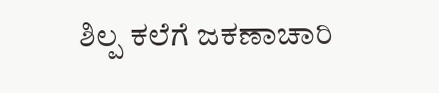ಶಿಲ್ಪ ಕಲೆಗೆ ಜಕಣಾಚಾರಿ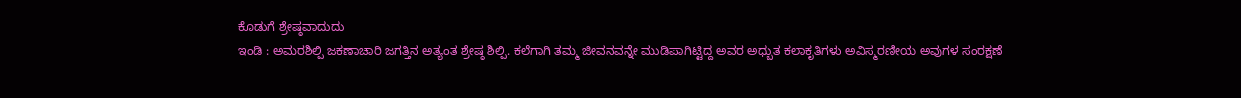ಕೊಡುಗೆ ಶ್ರೇಷ್ಠವಾದುದು
ಇಂಡಿ : ಅಮರಶಿಲ್ಪಿ ಜಕಣಾಚಾರಿ ಜಗತ್ತಿನ ಅತ್ಯಂತ ಶ್ರೇಷ್ಠ ಶಿಲ್ಪಿ. ಕಲೆಗಾಗಿ ತಮ್ಮ ಜೀವನವನ್ನೇ ಮುಡಿಪಾಗಿಟ್ಟಿದ್ದ ಅವರ ಅಧ್ಬುತ ಕಲಾಕೃತಿಗಳು ಅವಿಸ್ಮರಣೀಯ ಅವುಗಳ ಸಂರಕ್ಷಣೆ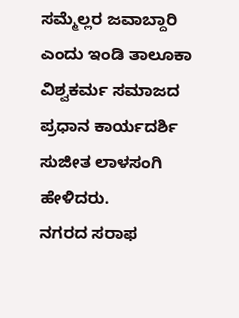ಸಮ್ಮೆಲ್ಲರ ಜವಾಬ್ದಾರಿ ಎಂದು ಇಂಡಿ ತಾಲೂಕಾ ವಿಶ್ವಕರ್ಮ ಸಮಾಜದ ಪ್ರಧಾನ ಕಾರ್ಯದರ್ಶಿ ಸುಜೀತ ಲಾಳಸಂಗಿ ಹೇಳಿದರು.
ನಗರದ ಸರಾಫ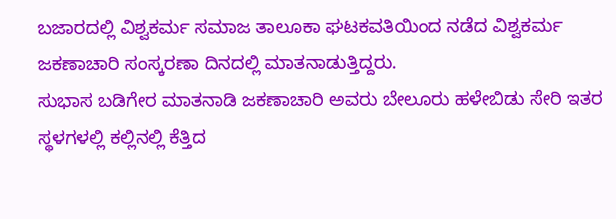ಬಜಾರದಲ್ಲಿ ವಿಶ್ವಕರ್ಮ ಸಮಾಜ ತಾಲೂಕಾ ಘಟಕವತಿಯಿಂದ ನಡೆದ ವಿಶ್ವಕರ್ಮ ಜಕಣಾಚಾರಿ ಸಂಸ್ಕರಣಾ ದಿನದಲ್ಲಿ ಮಾತನಾಡುತ್ತಿದ್ದರು.
ಸುಭಾಸ ಬಡಿಗೇರ ಮಾತನಾಡಿ ಜಕಣಾಚಾರಿ ಅವರು ಬೇಲೂರು ಹಳೇಬಿಡು ಸೇರಿ ಇತರ ಸ್ಥಳಗಳಲ್ಲಿ ಕಲ್ಲಿನಲ್ಲಿ ಕೆತ್ತಿದ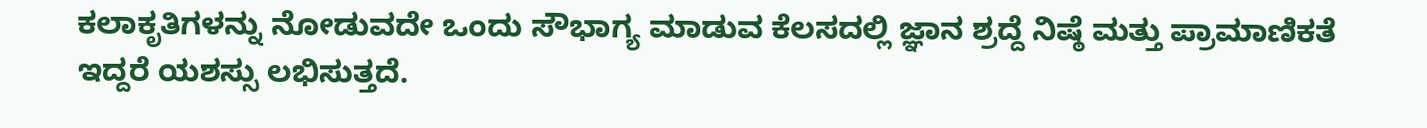ಕಲಾಕೃತಿಗಳನ್ನು ನೋಡುವದೇ ಒಂದು ಸೌಭಾಗ್ಯ ಮಾಡುವ ಕೆಲಸದಲ್ಲಿ ಜ್ಞಾನ ಶ್ರದ್ದೆ ನಿಷ್ಠೆ ಮತ್ತು ಪ್ರಾಮಾಣಿಕತೆ ಇದ್ದರೆ ಯಶಸ್ಸು ಲಭಿಸುತ್ತದೆ.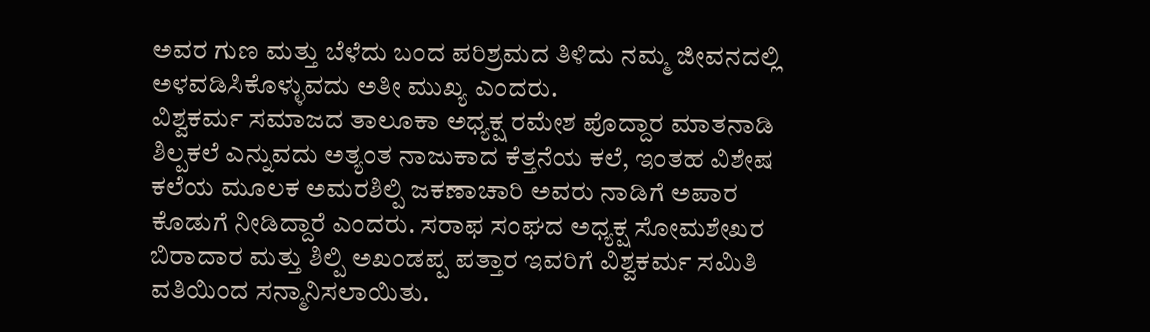ಅವರ ಗುಣ ಮತ್ತು ಬೆಳೆದು ಬಂದ ಪರಿಶ್ರಮದ ತಿಳಿದು ನಮ್ಮ ಜೀವನದಲ್ಲಿ ಅಳವಡಿಸಿಕೊಳ್ಳುವದು ಅತೀ ಮುಖ್ಯ ಎಂದರು.
ವಿಶ್ವಕರ್ಮ ಸಮಾಜದ ತಾಲೂಕಾ ಅಧ್ಯಕ್ಷ ರಮೇಶ ಪೊದ್ದಾರ ಮಾತನಾಡಿ ಶಿಲ್ಪಕಲೆ ಎನ್ನುವದು ಅತ್ಯಂತ ನಾಜುಕಾದ ಕೆತ್ತನೆಯ ಕಲೆ, ಇಂತಹ ವಿಶೇಷ ಕಲೆಯ ಮೂಲಕ ಅಮರಶಿಲ್ಪಿ ಜಕಣಾಚಾರಿ ಅವರು ನಾಡಿಗೆ ಅಪಾರ ಕೊಡುಗೆ ನೀಡಿದ್ದಾರೆ ಎಂದರು. ಸರಾಫ ಸಂಘದ ಅಧ್ಯಕ್ಷ ಸೋಮಶೇಖರ ಬಿರಾದಾರ ಮತ್ತು ಶಿಲ್ಪಿ ಅಖಂಡಪ್ಪ ಪತ್ತಾರ ಇವರಿಗೆ ವಿಶ್ವಕರ್ಮ ಸಮಿತಿ ವತಿಯಿಂದ ಸನ್ಮಾನಿಸಲಾಯಿತು.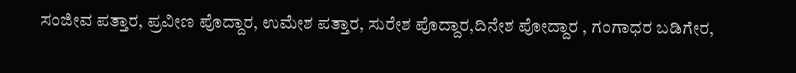ಸಂಜೀವ ಪತ್ತಾರ, ಪ್ರವೀಣ ಪೊದ್ದಾರ, ಉಮೇಶ ಪತ್ತಾರ, ಸುರೇಶ ಪೊದ್ದಾರ,ದಿನೇಶ ಪೋದ್ದಾರ , ಗಂಗಾಧರ ಬಡಿಗೇರ,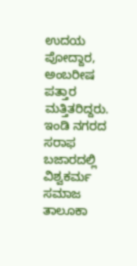ಉದಯ ಪೋದ್ದಾರ, ಅಂಬರೀಷ ಪತ್ತಾರ ಮತ್ತಿತರಿದ್ದರು.
ಇಂಡಿ ನಗರದ ಸರಾಫ ಬಜಾರದಲ್ಲಿ ವಿಶ್ವಕರ್ಮ ಸಮಾಜ ತಾಲೂಕಾ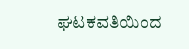ಘಟಕವತಿಯಿಂದ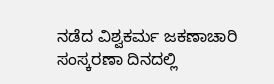ನಡೆದ ವಿಶ್ವಕರ್ಮ ಜಕಣಾಚಾರಿ ಸಂಸ್ಕರಣಾ ದಿನದಲ್ಲಿ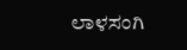ಲಾಳಸಂಗಿ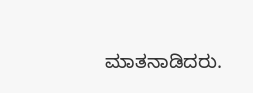ಮಾತನಾಡಿದರು.